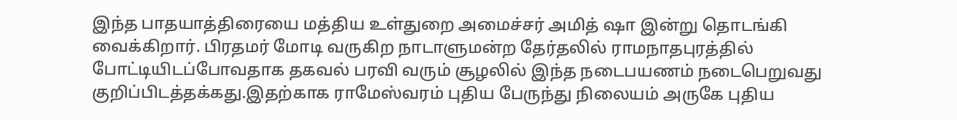இந்த பாதயாத்திரையை மத்திய உள்துறை அமைச்சர் அமித் ஷா இன்று தொடங்கி வைக்கிறார். பிரதமர் மோடி வருகிற நாடாளுமன்ற தேர்தலில் ராமநாதபுரத்தில் போட்டியிடப்போவதாக தகவல் பரவி வரும் சூழலில் இந்த நடைபயணம் நடைபெறுவது குறிப்பிடத்தக்கது.இதற்காக ராமேஸ்வரம் புதிய பேருந்து நிலையம் அருகே புதிய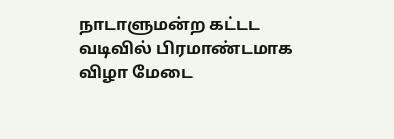நாடாளுமன்ற கட்டட வடிவில் பிரமாண்டமாக விழா மேடை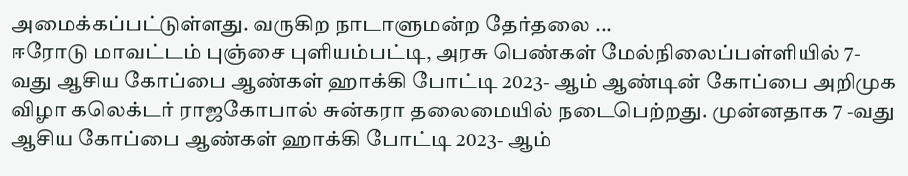அமைக்கப்பட்டுள்ளது. வருகிற நாடாளுமன்ற தேர்தலை ...
ஈரோடு மாவட்டம் புஞ்சை புளியம்பட்டி, அரசு பெண்கள் மேல்நிலைப்பள்ளியில் 7-வது ஆசிய கோப்பை ஆண்கள் ஹாக்கி போட்டி 2023- ஆம் ஆண்டின் கோப்பை அறிமுக விழா கலெக்டர் ராஜகோபால் சுன்கரா தலைமையில் நடைபெற்றது. முன்னதாக 7 -வது ஆசிய கோப்பை ஆண்கள் ஹாக்கி போட்டி 2023- ஆம்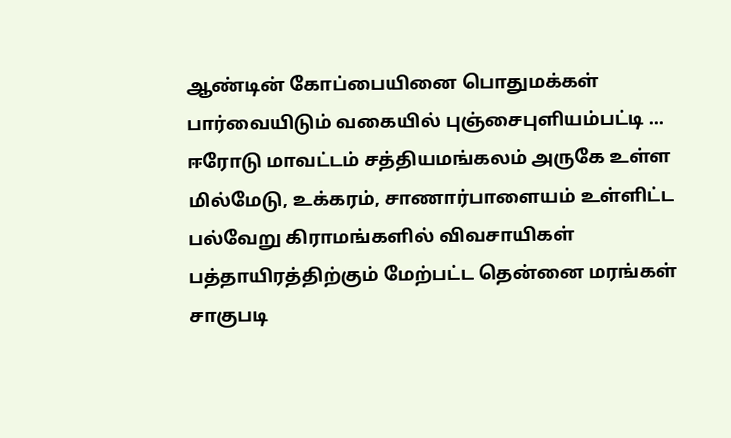ஆண்டின் கோப்பையினை பொதுமக்கள் பார்வையிடும் வகையில் புஞ்சைபுளியம்பட்டி ...
ஈரோடு மாவட்டம் சத்தியமங்கலம் அருகே உள்ள மில்மேடு, உக்கரம், சாணார்பாளையம் உள்ளிட்ட பல்வேறு கிராமங்களில் விவசாயிகள் பத்தாயிரத்திற்கும் மேற்பட்ட தென்னை மரங்கள் சாகுபடி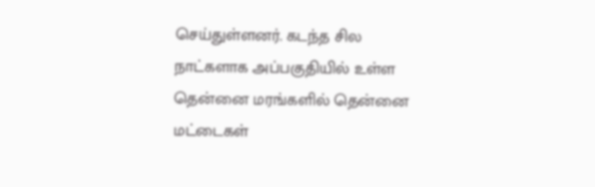செய்துள்ளனர். கடந்த சில நாட்களாக அப்பகுதியில் உள்ள தென்னை மரங்களில் தென்னை மட்டைகள்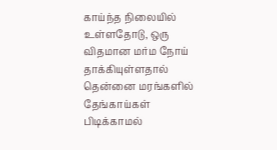காய்ந்த நிலையில் உள்ளதோடு, ஒரு விதமான மர்ம நோய் தாக்கியுள்ளதால் தென்னை மரங்களில் தேங்காய்கள் பிடிக்காமல்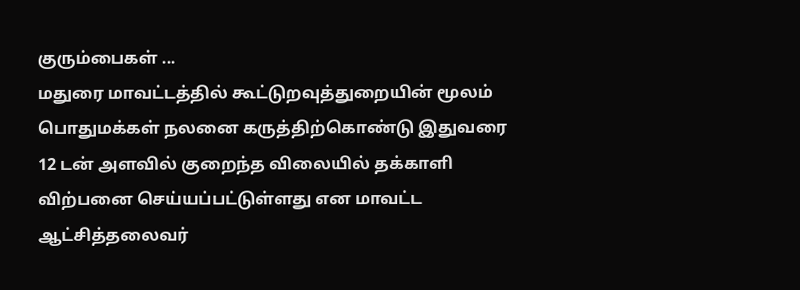குரும்பைகள் ...
மதுரை மாவட்டத்தில் கூட்டுறவுத்துறையின் மூலம் பொதுமக்கள் நலனை கருத்திற்கொண்டு இதுவரை 12 டன் அளவில் குறைந்த விலையில் தக்காளி விற்பனை செய்யப்பட்டுள்ளது என மாவட்ட ஆட்சித்தலைவர்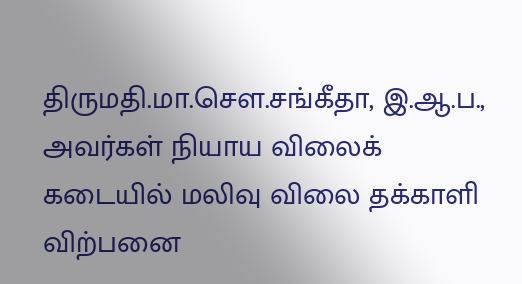திருமதி.மா.சௌ.சங்கீதா, இ.ஆ.ப., அவர்கள் நியாய விலைக் கடையில் மலிவு விலை தக்காளி விற்பனை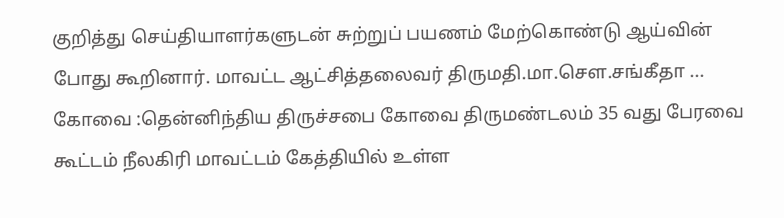குறித்து செய்தியாளர்களுடன் சுற்றுப் பயணம் மேற்கொண்டு ஆய்வின் போது கூறினார். மாவட்ட ஆட்சித்தலைவர் திருமதி.மா.சௌ.சங்கீதா ...
கோவை :தென்னிந்திய திருச்சபை கோவை திருமண்டலம் 35 வது பேரவை கூட்டம் நீலகிரி மாவட்டம் கேத்தியில் உள்ள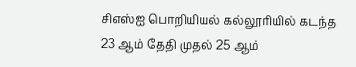சிஎஸ்ஐ பொறியியல் கல்லூரியில் கடந்த 23 ஆம் தேதி முதல் 25 ஆம்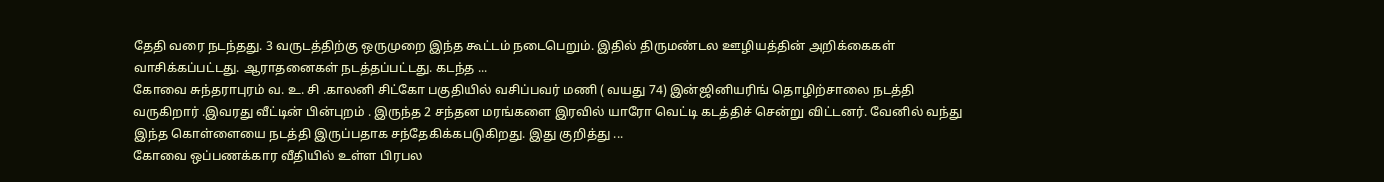தேதி வரை நடந்தது. 3 வருடத்திற்கு ஒருமுறை இந்த கூட்டம் நடைபெறும். இதில் திருமண்டல ஊழியத்தின் அறிக்கைகள் வாசிக்கப்பட்டது. ஆராதனைகள் நடத்தப்பட்டது. கடந்த ...
கோவை சுந்தராபுரம் வ. உ. சி .காலனி சிட்கோ பகுதியில் வசிப்பவர் மணி ( வயது 74) இன்ஜினியரிங் தொழிற்சாலை நடத்தி வருகிறார் .இவரது வீட்டின் பின்புறம் . இருந்த 2 சந்தன மரங்களை இரவில் யாரோ வெட்டி கடத்திச் சென்று விட்டனர். வேனில் வந்து இந்த கொள்ளையை நடத்தி இருப்பதாக சந்தேகிக்கபடுகிறது. இது குறித்து ...
கோவை ஒப்பணக்கார வீதியில் உள்ள பிரபல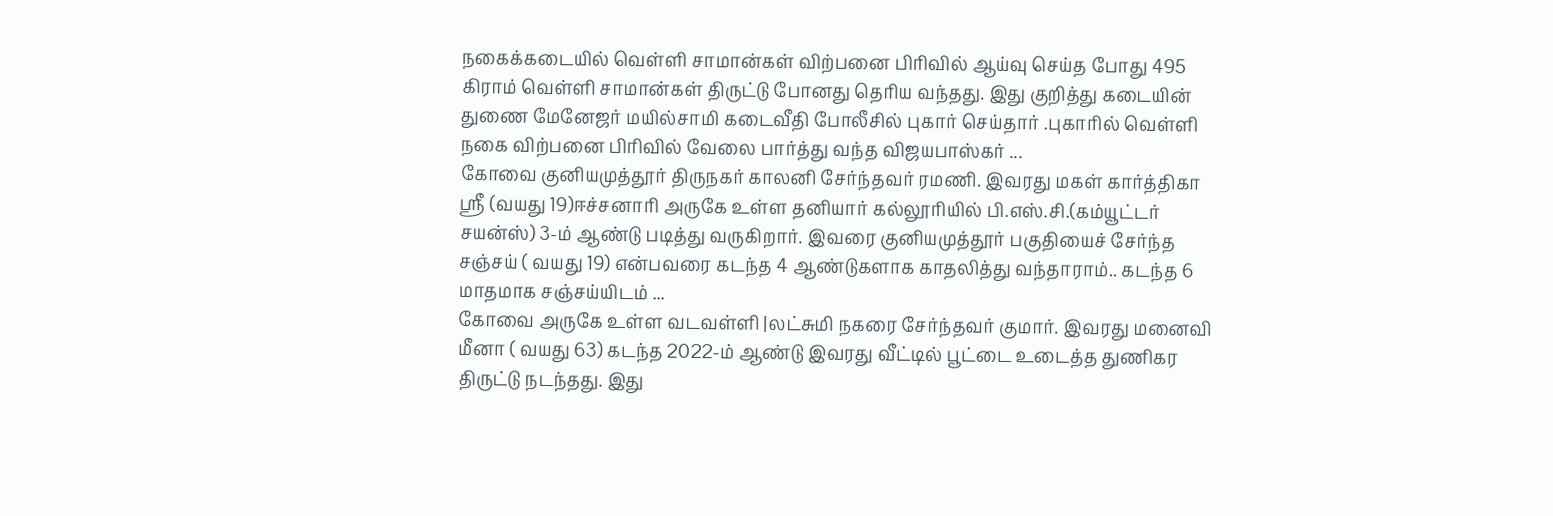நகைக்கடையில் வெள்ளி சாமான்கள் விற்பனை பிரிவில் ஆய்வு செய்த போது 495 கிராம் வெள்ளி சாமான்கள் திருட்டு போனது தெரிய வந்தது. இது குறித்து கடையின் துணை மேனேஜர் மயில்சாமி கடைவீதி போலீசில் புகார் செய்தார் .புகாரில் வெள்ளி நகை விற்பனை பிரிவில் வேலை பார்த்து வந்த விஜயபாஸ்கர் ...
கோவை குனியமுத்தூர் திருநகர் காலனி சேர்ந்தவர் ரமணி. இவரது மகள் கார்த்திகா ஸ்ரீ (வயது 19)ஈச்சனாரி அருகே உள்ள தனியார் கல்லூரியில் பி.எஸ்.சி.(கம்யூட்டர் சயன்ஸ்) 3-ம் ஆண்டு படித்து வருகிறார். இவரை குனியமுத்தூர் பகுதியைச் சேர்ந்த சஞ்சய் ( வயது 19) என்பவரை கடந்த 4 ஆண்டுகளாக காதலித்து வந்தாராம்.. கடந்த 6 மாதமாக சஞ்சய்யிடம் ...
கோவை அருகே உள்ள வடவள்ளி |லட்சுமி நகரை சேர்ந்தவர் குமார். இவரது மனைவி மீனா ( வயது 63) கடந்த 2022-ம் ஆண்டு இவரது வீட்டில் பூட்டை உடைத்த துணிகர திருட்டு நடந்தது. இது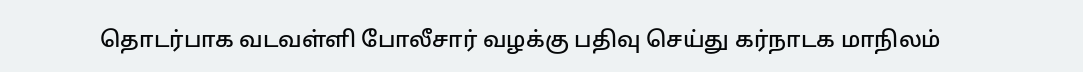தொடர்பாக வடவள்ளி போலீசார் வழக்கு பதிவு செய்து கர்நாடக மாநிலம்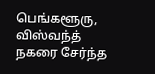பெங்களூரு, விஸ்வந்த் நகரை சேர்ந்த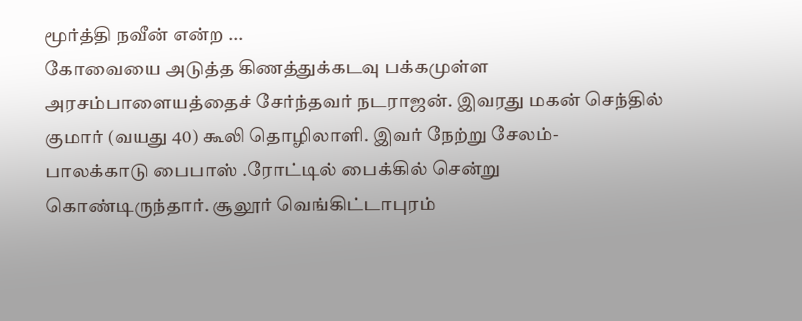மூர்த்தி நவீன் என்ற ...
கோவையை அடுத்த கிணத்துக்கடவு பக்கமுள்ள அரசம்பாளையத்தைச் சேர்ந்தவர் நடராஜன். இவரது மகன் செந்தில் குமார் (வயது 40) கூலி தொழிலாளி. இவர் நேற்று சேலம்- பாலக்காடு பைபாஸ் .ரோட்டில் பைக்கில் சென்று கொண்டிருந்தார். சூலூர் வெங்கிட்டாபுரம்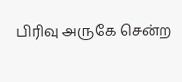பிரிவு அருகே சென்ற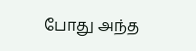போது அந்த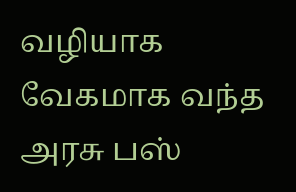வழியாக வேகமாக வந்த அரசு பஸ்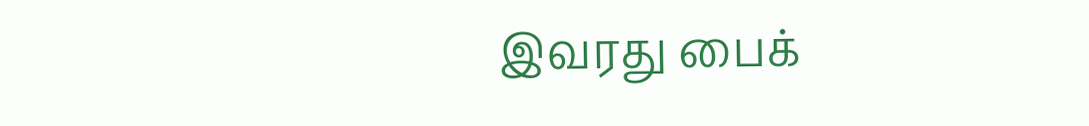இவரது பைக்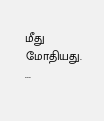மீது மோதியது. ...